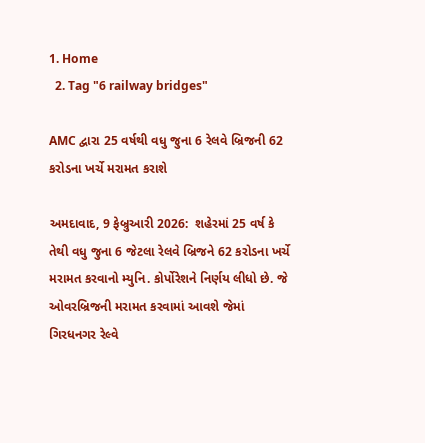1. Home
  2. Tag "6 railway bridges"

AMC દ્વારા 25 વર્ષથી વધુ જુના 6 રેલવે બ્રિજની 62 કરોડના ખર્ચે મરામત કરાશે

અમદાવાદ, 9 ફેબ્રુઆરી 2026:  શહેરમાં 25 વર્ષ કે તેથી વધુ જુના 6 જેટલા રેલવે બ્રિજને 62 કરોડના ખર્ચે મરામત કરવાનો મ્યુનિ. કોર્પોરેશને નિર્ણય લીધો છે. જે ઓવરબ્રિજની મરામત કરવામાં આવશે જેમાં ગિરધનગર રેલ્વે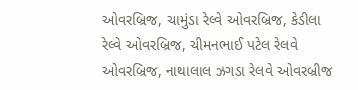ઓવરબ્રિજ, ચામુંડા રેલ્વે ઓવરબ્રિજ, કેડીલા રેલ્વે ઓવરબ્રિજ, ચીમનભાઈ પટેલ રેલવે ઓવરબ્રિજ, નાથાલાલ ઝગડા રેલવે ઓવરબ્રીજ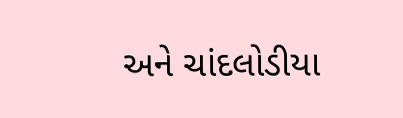અને ચાંદલોડીયા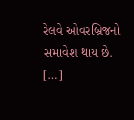રેલવે ઓવરબ્રિજનો સમાવેશ થાય છે. […]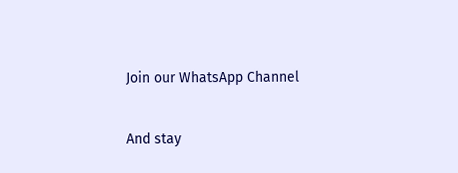Join our WhatsApp Channel

And stay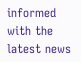informed with the latest news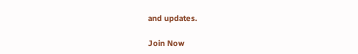and updates.

Join Now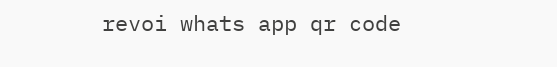revoi whats app qr code